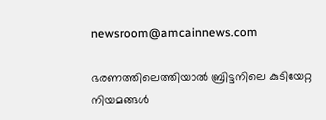newsroom@amcainnews.com

ഭരണത്തിലെത്തിയാൽ ബ്രിട്ടനിലെ കുടിയേറ്റ നിയമങ്ങൾ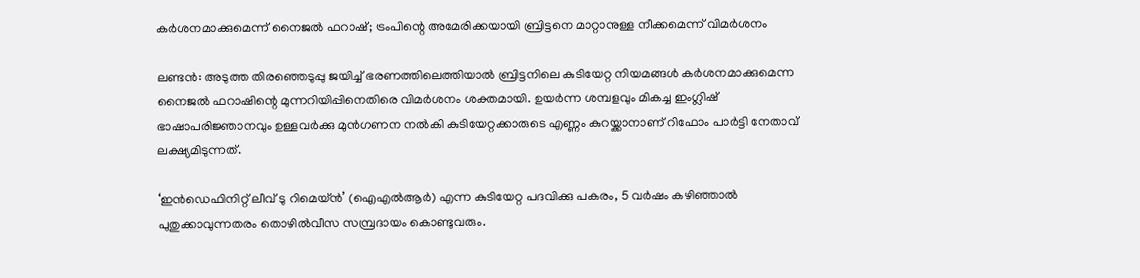കർശനമാക്കുമെന്ന് നൈജൽ ഫറാഷ്; ട്രംപിന്റെ അമേരിക്കയായി ബ്രിട്ടനെ മാറ്റാനുള്ള നീക്കമെന്ന് വിമർശനം

ലണ്ടൻ: അടുത്ത തിരഞ്ഞെടുപ്പു ജയിച്ച് ഭരണത്തിലെത്തിയാൽ ബ്രിട്ടനിലെ കുടിയേറ്റ നിയമങ്ങൾ കർശനമാക്കുമെന്ന നൈജൽ ഫറാഷിന്റെ മുന്നറിയിപ്പിനെതിരെ വിമർശനം ശക്തമായി. ഉയർന്ന ശമ്പളവും മികച്ച ഇംഗ്ലിഷ് ഭാഷാപരിജ്ഞാനവും ഉള്ളവർക്കു മുൻഗണന നൽകി കുടിയേറ്റക്കാരുടെ എണ്ണം കുറയ്ക്കാനാണ് റിഫോം പാർട്ടി നേതാവ് ലക്ഷ്യമിടുന്നത്.

‘ഇൻഡെഫിനിറ്റ് ലീവ് ടു റിമെയ്ൻ’ (ഐഎൽആർ) എന്ന കുടിയേറ്റ പദവിക്കു പകരം, 5 വർഷം കഴിഞ്ഞാൽ പുതുക്കാവുന്നതരം തൊഴിൽവീസ സമ്പ്രദായം കൊണ്ടുവരും.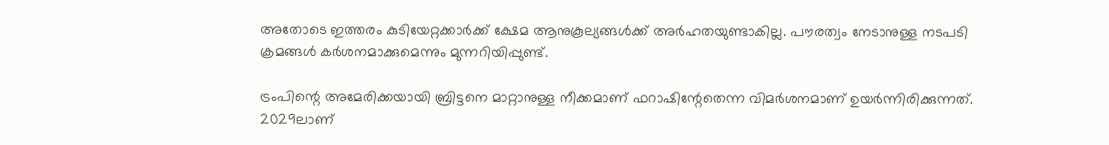അതോടെ ഇത്തരം കുടിയേറ്റക്കാർക്ക് ക്ഷേമ ആനുകൂല്യങ്ങൾക്ക് അർഹതയുണ്ടാകില്ല. പൗരത്വം നേടാനുള്ള നടപടി ക്രമങ്ങൾ കർശനമാക്കുമെന്നും മുന്നറിയിപ്പുണ്ട്.

ട്രംപിന്റെ അമേരിക്കയായി ബ്രിട്ടനെ മാറ്റാനുള്ള നീക്കമാണ് ഫറാഷിന്റേതെന്ന വിമർശനമാണ് ഉയർന്നിരിക്കുന്നത്. 2029ലാണ്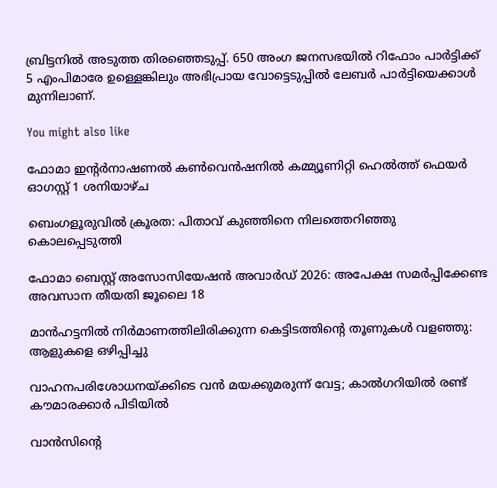ബ്രിട്ടനിൽ അടുത്ത തിരഞ്ഞെടുപ്പ്. 650 അംഗ ജനസഭയിൽ റിഫോം പാർട്ടിക്ക് 5 എംപിമാരേ ഉള്ളെങ്കിലും അഭിപ്രായ വോട്ടെടുപ്പിൽ ലേബർ പാർട്ടിയെക്കാൾ മുന്നിലാണ്.

You might also like

ഫോമാ ഇന്‍റർനാഷണൽ കൺവെൻഷനിൽ കമ്മ്യൂണിറ്റി ഹെൽത്ത് ഫെയർ ഓഗസ്റ്റ് 1 ശനിയാഴ്ച

ബെംഗളൂരുവിൽ ക്രൂരത: പിതാവ് കുഞ്ഞിനെ നിലത്തെറിഞ്ഞു കൊലപ്പെടുത്തി

ഫോമാ ബെസ്റ്റ് അസോസിയേഷന്‍ അവാര്‍ഡ് 2026: അപേക്ഷ സമര്‍പ്പിക്കേണ്ട അവസാന തീയതി ജൂലൈ 18

മാന്‍ഹട്ടനില്‍ നിര്‍മാണത്തിലിരിക്കുന്ന കെട്ടിടത്തിന്‍റെ തൂണുകള്‍ വളഞ്ഞു: ആളുകളെ ഒഴിപ്പിച്ചു

വാഹനപരിശോധനയ്ക്കിടെ വൻ മയക്കുമരുന്ന് വേട്ട; കാൽഗറിയിൽ രണ്ട് കൗമാരക്കാർ പിടിയിൽ

വാൻസിന്റെ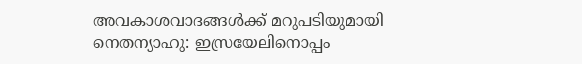അവകാശവാദങ്ങൾക്ക് മറുപടിയുമായി നെതന്യാഹു: ഇസ്രയേലിനൊപ്പം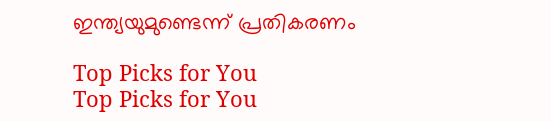ഇന്ത്യയുമുണ്ടെന്ന് പ്രതികരണം

Top Picks for You
Top Picks for You